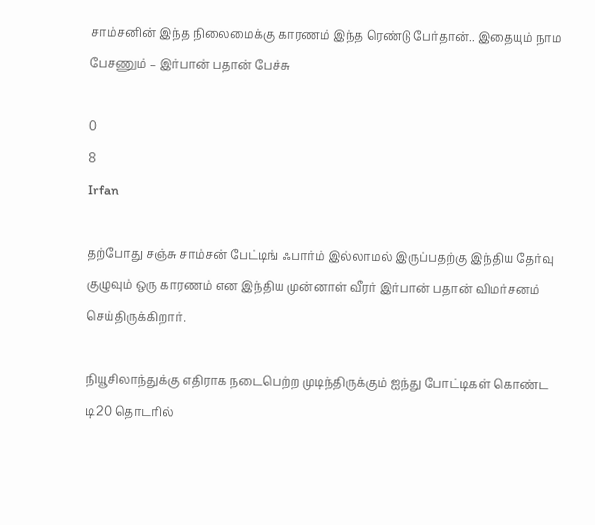சாம்சனின் இந்த நிலைமைக்கு காரணம் இந்த ரெண்டு பேர்தான்.. இதையும் நாம பேசணும் – இர்பான் பதான் பேச்சு

0
8
Irfan

தற்போது சஞ்சு சாம்சன் பேட்டிங் ஃபார்ம் இல்லாமல் இருப்பதற்கு இந்திய தேர்வு குழுவும் ஒரு காரணம் என இந்திய முன்னாள் வீரர் இர்பான் பதான் விமர்சனம் செய்திருக்கிறார்.

நியூசிலாந்துக்கு எதிராக நடைபெற்ற முடிந்திருக்கும் ஐந்து போட்டிகள் கொண்ட டி20 தொடரில்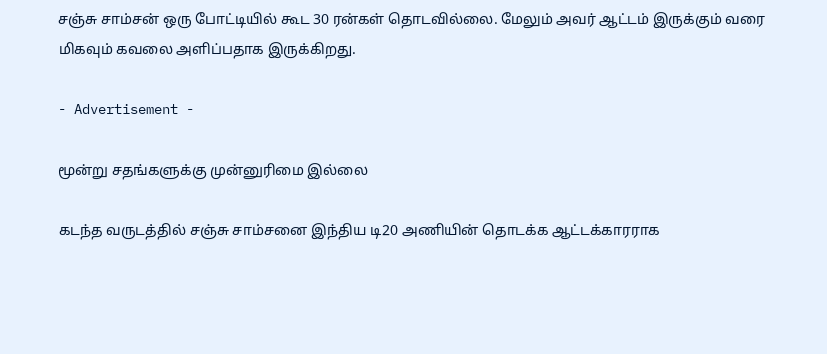சஞ்சு சாம்சன் ஒரு போட்டியில் கூட 30 ரன்கள் தொடவில்லை. மேலும் அவர் ஆட்டம் இருக்கும் வரை மிகவும் கவலை அளிப்பதாக இருக்கிறது.

- Advertisement -

மூன்று சதங்களுக்கு முன்னுரிமை இல்லை

கடந்த வருடத்தில் சஞ்சு சாம்சனை இந்திய டி20 அணியின் தொடக்க ஆட்டக்காரராக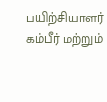பயிற்சியாளர் கம்பீர் மற்றும்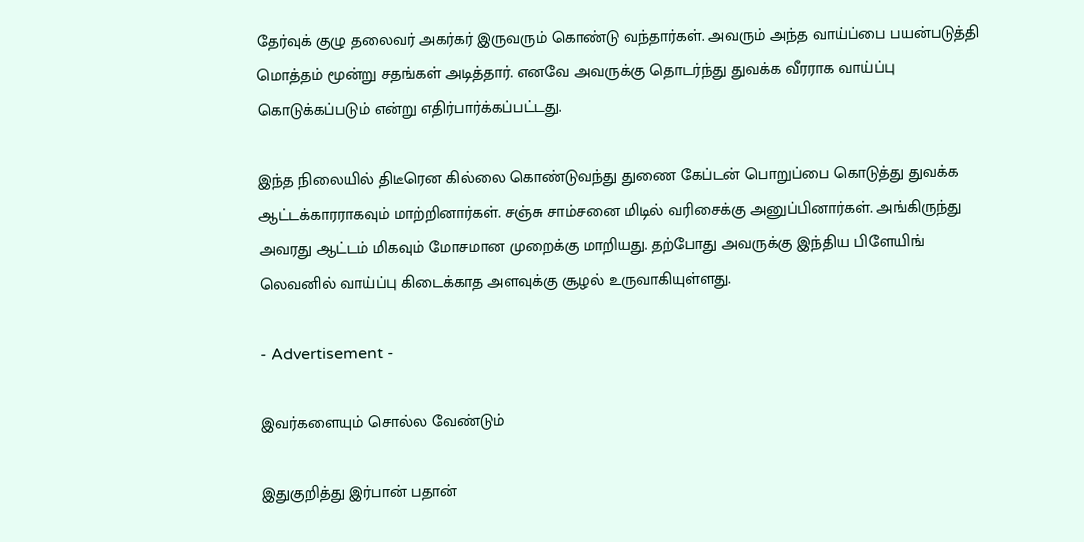தேர்வுக் குழு தலைவர் அகர்கர் இருவரும் கொண்டு வந்தார்கள். அவரும் அந்த வாய்ப்பை பயன்படுத்தி மொத்தம் மூன்று சதங்கள் அடித்தார். எனவே அவருக்கு தொடர்ந்து துவக்க வீரராக வாய்ப்பு கொடுக்கப்படும் என்று எதிர்பார்க்கப்பட்டது.

இந்த நிலையில் திடீரென கில்லை கொண்டுவந்து துணை கேப்டன் பொறுப்பை கொடுத்து துவக்க ஆட்டக்காரராகவும் மாற்றினார்கள். சஞ்சு சாம்சனை மிடில் வரிசைக்கு அனுப்பினார்கள். அங்கிருந்து அவரது ஆட்டம் மிகவும் மோசமான முறைக்கு மாறியது. தற்போது அவருக்கு இந்திய பிளேயிங் லெவனில் வாய்ப்பு கிடைக்காத அளவுக்கு சூழல் உருவாகியுள்ளது.

- Advertisement -

இவர்களையும் சொல்ல வேண்டும்

இதுகுறித்து இர்பான் பதான்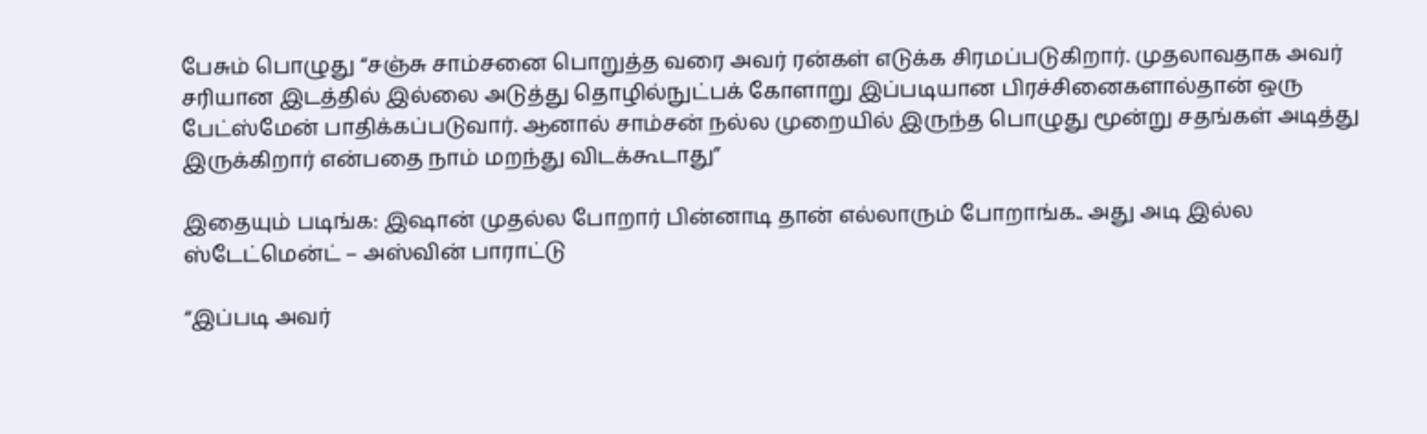பேசும் பொழுது “சஞ்சு சாம்சனை பொறுத்த வரை அவர் ரன்கள் எடுக்க சிரமப்படுகிறார். முதலாவதாக அவர் சரியான இடத்தில் இல்லை அடுத்து தொழில்நுட்பக் கோளாறு இப்படியான பிரச்சினைகளால்தான் ஒரு பேட்ஸ்மேன் பாதிக்கப்படுவார். ஆனால் சாம்சன் நல்ல முறையில் இருந்த பொழுது மூன்று சதங்கள் அடித்து இருக்கிறார் என்பதை நாம் மறந்து விடக்கூடாது”

இதையும் படிங்க: இஷான் முதல்ல போறார் பின்னாடி தான் எல்லாரும் போறாங்க.. அது அடி இல்ல ஸ்டேட்மென்ட் – அஸ்வின் பாராட்டு

“இப்படி அவர்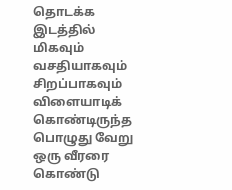தொடக்க இடத்தில் மிகவும் வசதியாகவும் சிறப்பாகவும் விளையாடிக் கொண்டிருந்த பொழுது வேறு ஒரு வீரரை கொண்டு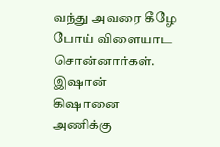வந்து அவரை கீழே போய் விளையாட சொன்னார்கள். இஷான் கிஷானை அணிக்கு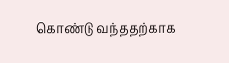கொண்டு வந்ததற்காக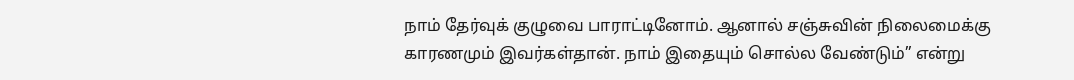நாம் தேர்வுக் குழுவை பாராட்டினோம். ஆனால் சஞ்சுவின் நிலைமைக்கு காரணமும் இவர்கள்தான். நாம் இதையும் சொல்ல வேண்டும்” என்று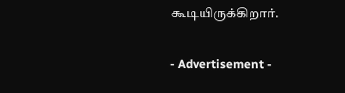கூடியிருக்கிறார்.

- Advertisement -